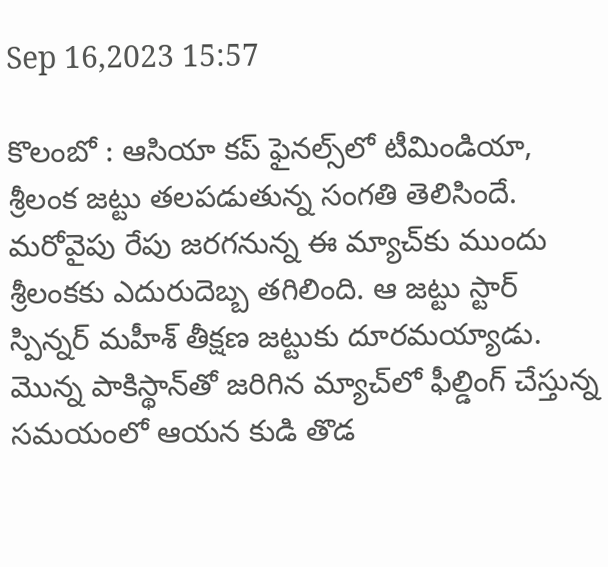Sep 16,2023 15:57

కొలంబో : ఆసియా కప్‌ ఫైనల్స్‌లో టీమిండియా, శ్రీలంక జట్టు తలపడుతున్న సంగతి తెలిసిందే. మరోవైపు రేపు జరగనున్న ఈ మ్యాచ్‌కు ముందు శ్రీలంకకు ఎదురుదెబ్బ తగిలింది. ఆ జట్టు స్టార్‌ స్పిన్నర్‌ మహీశ్‌ తీక్షణ జట్టుకు దూరమయ్యాడు. మొన్న పాకిస్థాన్‌తో జరిగిన మ్యాచ్‌లో ఫీల్డింగ్‌ చేస్తున్న సమయంలో ఆయన కుడి తొడ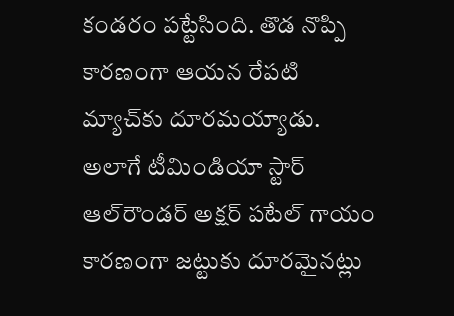కండరం పట్టేసింది. తొడ నొప్పి కారణంగా ఆయన రేపటి మ్యాచ్‌కు దూరమయ్యాడు. అలాగే టీమిండియా స్టార్‌ ఆల్‌రౌండర్‌ అక్షర్‌ పటేల్‌ గాయం కారణంగా జట్టుకు దూరమైనట్లు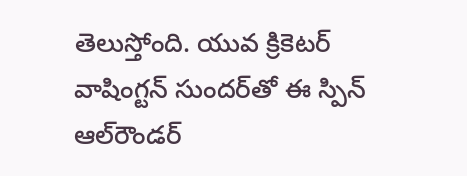తెలుస్తోంది. యువ క్రికెటర్‌ వాషింగ్టన్‌ సుందర్‌తో ఈ స్పిన్‌ ఆల్‌రౌండర్‌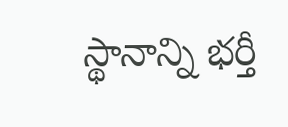స్థానాన్ని భర్తీ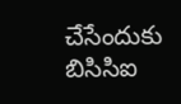చేసేందుకు బిసిసిఐ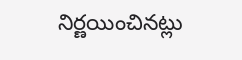నిర్ణయించినట్లు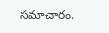సమాచారం.